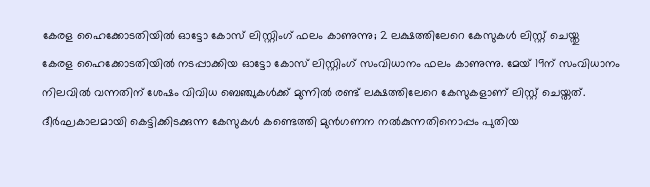കേരള ഹൈക്കോടതിയിൽ ഓട്ടോ കോസ് ലിസ്റ്റിംഗ് ഫലം കാണുന്നു; 2 ലക്ഷത്തിലേറെ കേസുകൾ ലിസ്റ്റ് ചെയ്തു
കേരള ഹൈക്കോടതിയിൽ നടപ്പാക്കിയ ഓട്ടോ കോസ് ലിസ്റ്റിംഗ് സംവിധാനം ഫലം കാണുന്നു. മേയ് 19ന് സംവിധാനം നിലവിൽ വന്നതിന് ശേഷം വിവിധ ബെഞ്ചുകൾക്ക് മുന്നിൽ രണ്ട് ലക്ഷത്തിലേറെ കേസുകളാണ് ലിസ്റ്റ് ചെയ്തത്.
ദീർഘകാലമായി കെട്ടിക്കിടക്കുന്ന കേസുകൾ കണ്ടെത്തി മുൻഗണന നൽകുന്നതിനൊപ്പം പുതിയ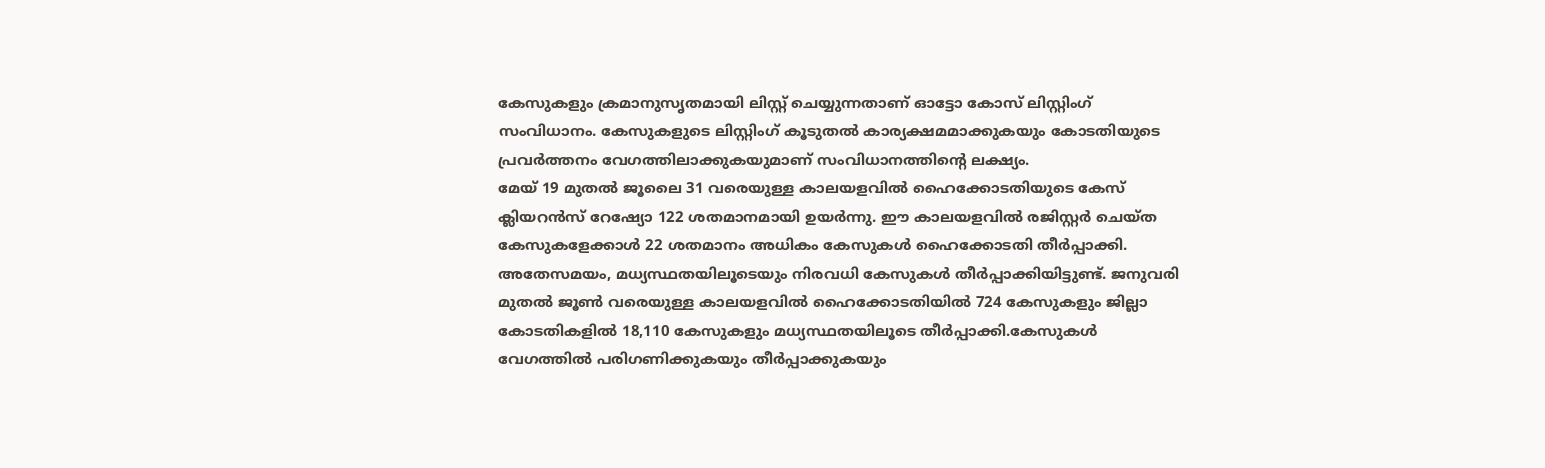കേസുകളും ക്രമാനുസൃതമായി ലിസ്റ്റ് ചെയ്യുന്നതാണ് ഓട്ടോ കോസ് ലിസ്റ്റിംഗ് സംവിധാനം. കേസുകളുടെ ലിസ്റ്റിംഗ് കൂടുതൽ കാര്യക്ഷമമാക്കുകയും കോടതിയുടെ പ്രവർത്തനം വേഗത്തിലാക്കുകയുമാണ് സംവിധാനത്തിന്റെ ലക്ഷ്യം.
മേയ് 19 മുതൽ ജൂലൈ 31 വരെയുള്ള കാലയളവിൽ ഹൈക്കോടതിയുടെ കേസ് ക്ലിയറൻസ് റേഷ്യോ 122 ശതമാനമായി ഉയർന്നു. ഈ കാലയളവിൽ രജിസ്റ്റർ ചെയ്ത കേസുകളേക്കാൾ 22 ശതമാനം അധികം കേസുകൾ ഹൈക്കോടതി തീർപ്പാക്കി.
അതേസമയം, മധ്യസ്ഥതയിലൂടെയും നിരവധി കേസുകൾ തീർപ്പാക്കിയിട്ടുണ്ട്. ജനുവരി മുതൽ ജൂൺ വരെയുള്ള കാലയളവിൽ ഹൈക്കോടതിയിൽ 724 കേസുകളും ജില്ലാ കോടതികളിൽ 18,110 കേസുകളും മധ്യസ്ഥതയിലൂടെ തീർപ്പാക്കി.കേസുകൾ വേഗത്തിൽ പരിഗണിക്കുകയും തീർപ്പാക്കുകയും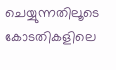ചെയ്യുന്നതിലൂടെ കോടതികളിലെ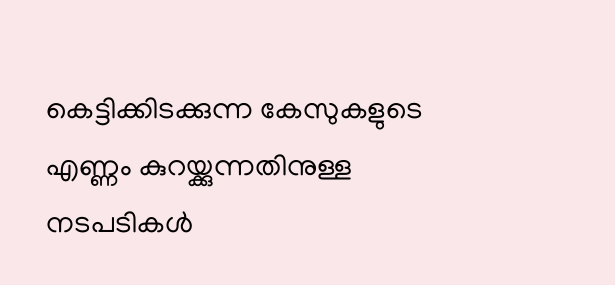കെട്ടിക്കിടക്കുന്ന കേസുകളുടെ എണ്ണം കുറയ്ക്കുന്നതിനുള്ള നടപടികൾ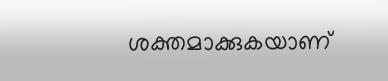ശക്തമാക്കുകയാണ്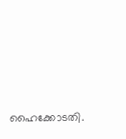ഹൈക്കോടതി.